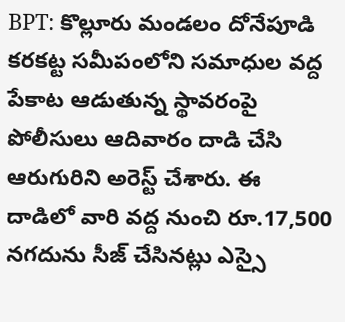BPT: కొల్లూరు మండలం దోనేపూడి కరకట్ట సమీపంలోని సమాధుల వద్ద పేకాట ఆడుతున్న స్థావరంపై పోలీసులు ఆదివారం దాడి చేసి ఆరుగురిని అరెస్ట్ చేశారు. ఈ దాడిలో వారి వద్ద నుంచి రూ.17,500 నగదును సీజ్ చేసినట్లు ఎస్సై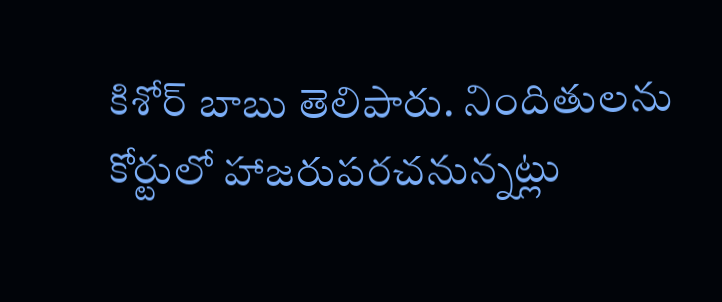కిశోర్ బాబు తెలిపారు. నిందితులను కోర్టులో హాజరుపరచనున్నట్లు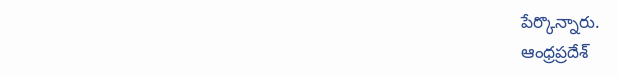పేర్కొన్నారు.
ఆంధ్రప్రదేశ్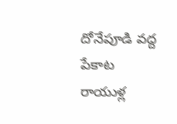దోనేపూడి వద్ద పేకాట రాయుళ్ల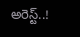అరెస్ట్..!